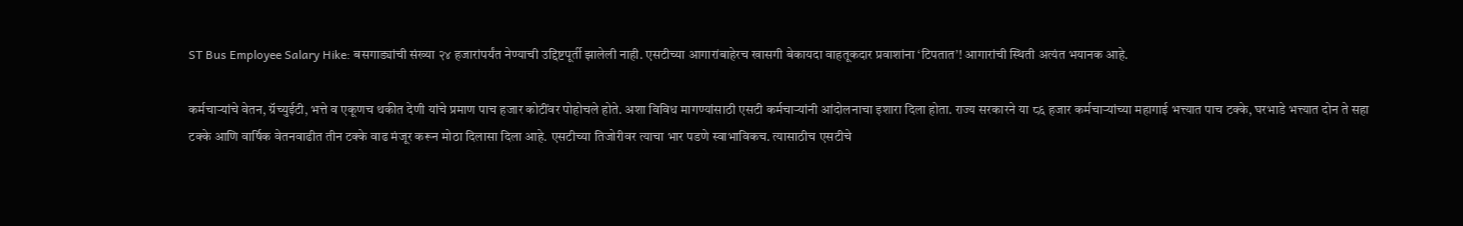ST Bus Employee Salary Hike: बसगाड्यांची संख्या २४ हजारांपर्यंत नेण्याची उद्दिष्टपूर्ती झालेली नाही. एसटीच्या आगारांबाहेरच खासगी बेकायदा वाहतूकदार प्रवाशांना ‘टिपतात’! आगारांची स्थिती अत्यंत भयानक आहे.

कर्मचाऱ्यांचे वेतन, ग्रॅच्युईटी, भत्ते व एकूणच थकीत देणी यांचे प्रमाण पाच हजार कोटींवर पोहोचले होते. अशा विविध मागण्यांसाठी एसटी कर्मचाऱ्यांनी आंदोलनाचा इशारा दिला होता. राज्य सरकारने या ८६ हजार कर्मचाऱ्यांच्या महागाई भत्त्यात पाच टक्के, घरभाडे भत्त्यात दोन ते सहा टक्के आणि वार्षिक वेतनवाढीत तीन टक्के वाढ मंजूर करून मोठा दिलासा दिला आहे. एसटीच्या तिजोरीवर त्याचा भार पडणे स्वाभाविकच. त्यासाठीच एसटीचे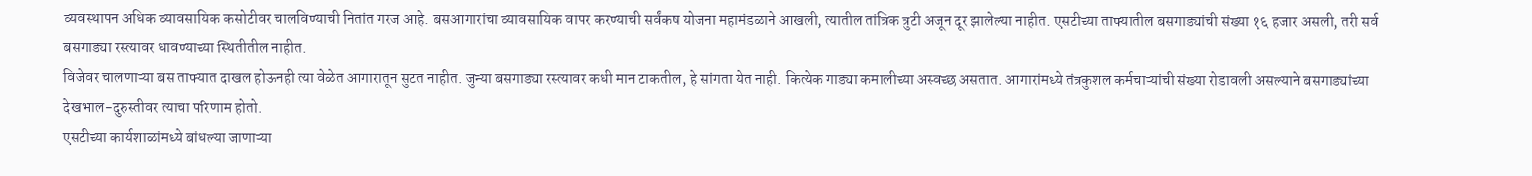व्यवस्थापन अधिक व्यावसायिक कसोटीवर चालविण्याची नितांत गरज आहे. बसआगारांचा व्यावसायिक वापर करण्याची सर्वंकष योजना महामंडळाने आखली, त्यातील तांत्रिक त्रुटी अजून दूर झालेल्या नाहीत. एसटीच्या ताफ्यातील बसगाड्यांची संख्या १६ हजार असली, तरी सर्व बसगाड्या रस्त्यावर धावण्याच्या स्थितीतील नाहीत.
विजेवर चालणाऱ्या बस ताफ्यात दाखल होऊनही त्या वेळेत आगारातून सुटत नाहीत. जुन्या बसगाड्या रस्त्यावर कधी मान टाकतील, हे सांगता येत नाही. कित्येक गाड्या कमालीच्या अस्वच्छ असतात. आगारांमध्ये तंत्रकुशल कर्मचाऱ्यांची संख्या रोडावली असल्याने बसगाड्यांच्या देखभाल-दुरुस्तीवर त्याचा परिणाम होतो.
एसटीच्या कार्यशाळांमध्ये बांधल्या जाणाऱ्या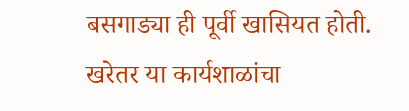बसगाड्या ही पूर्वी खासियत होती. खरेतर या कार्यशाळांचा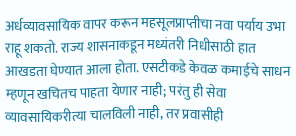अर्धव्यावसायिक वापर करून महसूलप्राप्तीचा नवा पर्याय उभा राहू शकतो. राज्य शासनाकडून मध्यंतरी निधीसाठी हात आखडता घेण्यात आला होता. एसटीकडे केवळ कमाईचे साधन म्हणून खचितच पाहता येणार नाही; परंतु ही सेवा व्यावसायिकरीत्या चालविली नाही, तर प्रवासीही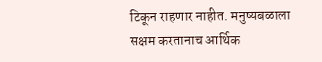टिकून राहणार नाहीत. मनुष्यबळाला सक्षम करतानाच आर्थिक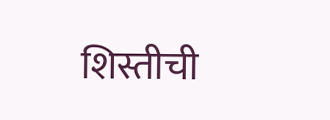शिस्तीची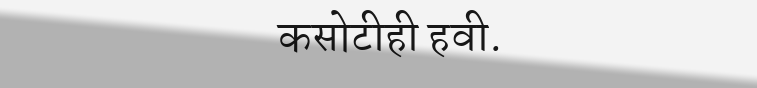कसोटीही हवी.